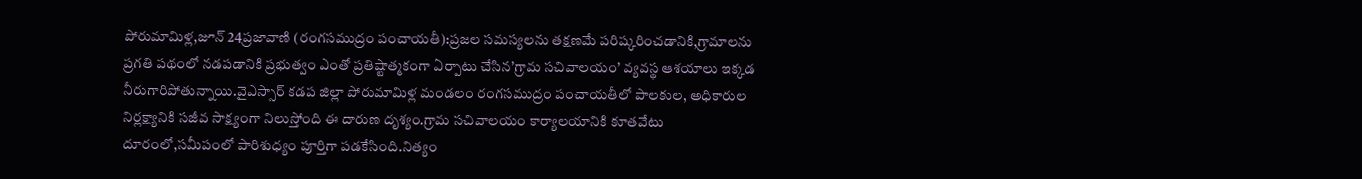పోరుమామిళ్ల,జూన్ 24ప్రజావాణి (రంగసముద్రం పంచాయతీ):ప్రజల సమస్యలను తక్షణమే పరిష్కరించడానికి,గ్రామాలను ప్రగతి పథంలో నడపడానికి ప్రభుత్వం ఎంతో ప్రతిష్టాత్మకంగా ఏర్పాటు చేసిన’గ్రామ సచివాలయం’ వ్యవస్థ ఆశయాలు ఇక్కడ నీరుగారిపోతున్నాయి.వైఎస్సార్ కడప జిల్లా పోరుమామిళ్ల మండలం రంగసముద్రం పంచాయతీలో పాలకుల, అధికారుల నిర్లక్ష్యానికి సజీవ సాక్ష్యంగా నిలుస్తోంది ఈ దారుణ దృశ్యం.గ్రామ సచివాలయం కార్యాలయానికి కూతవేటు దూరంలో,సమీపంలో పారిశుధ్యం పూర్తిగా పడకేసింది.నిత్యం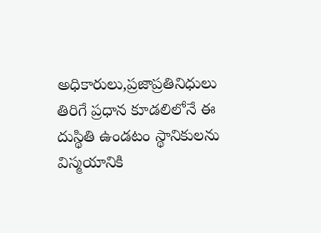అధికారులు,ప్రజాప్రతినిధులు తిరిగే ప్రధాన కూడలిలోనే ఈ దుస్థితి ఉండటం స్థానికులను విస్మయానికి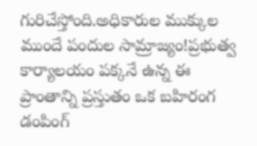గురిచేస్తోంది.అధికారుల ముక్కుల ముందే పందుల సామ్రాజ్యం!ప్రభుత్వ కార్యాలయం పక్కనే ఉన్న ఈ ప్రాంతాన్ని ప్రస్తుతం ఒక బహిరంగ డంపింగ్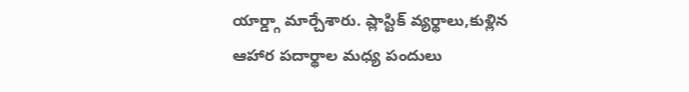యార్డ్గా మార్చేశారు. ప్లాస్టిక్ వ్యర్థాలు,కుళ్లిన ఆహార పదార్థాల మధ్య పందులు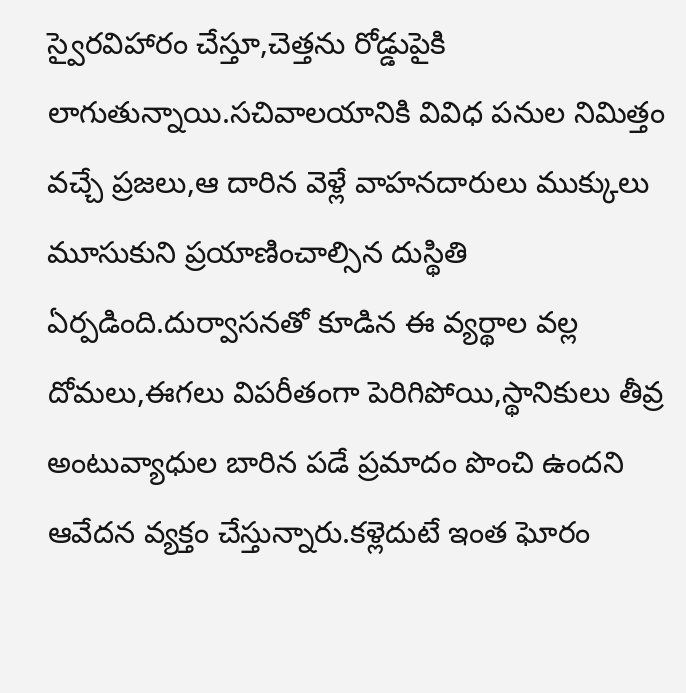స్వైరవిహారం చేస్తూ,చెత్తను రోడ్డుపైకి లాగుతున్నాయి.సచివాలయానికి వివిధ పనుల నిమిత్తం వచ్చే ప్రజలు,ఆ దారిన వెళ్లే వాహనదారులు ముక్కులు మూసుకుని ప్రయాణించాల్సిన దుస్థితి ఏర్పడింది.దుర్వాసనతో కూడిన ఈ వ్యర్థాల వల్ల దోమలు,ఈగలు విపరీతంగా పెరిగిపోయి,స్థానికులు తీవ్ర అంటువ్యాధుల బారిన పడే ప్రమాదం పొంచి ఉందని ఆవేదన వ్యక్తం చేస్తున్నారు.కళ్లెదుటే ఇంత ఘోరం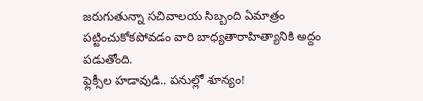జరుగుతున్నా సచివాలయ సిబ్బంది ఏమాత్రం పట్టించుకోకపోవడం వారి బాధ్యతారాహిత్యానికి అద్దం పడుతోంది.
ఫ్లెక్సీల హడావుడి.. పనుల్లో శూన్యం!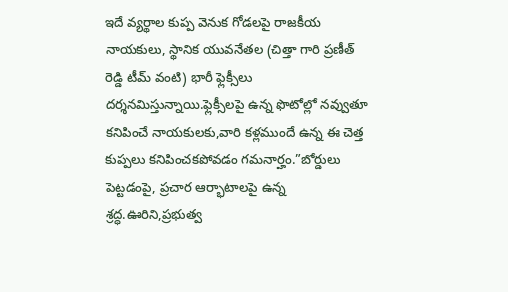ఇదే వ్యర్థాల కుప్ప వెనుక గోడలపై రాజకీయ నాయకులు, స్థానిక యువనేతల (చిత్తా గారి ప్రణీత్ రెడ్డి టీమ్ వంటి) భారీ ఫ్లెక్సీలు దర్శనమిస్తున్నాయి.ఫ్లెక్సీలపై ఉన్న ఫొటోల్లో నవ్వుతూ కనిపించే నాయకులకు,వారి కళ్లముందే ఉన్న ఈ చెత్త కుప్పలు కనిపించకపోవడం గమనార్హం.”బోర్డులు పెట్టడంపై, ప్రచార ఆర్భాటాలపై ఉన్న శ్రద్ధ.ఊరిని,ప్రభుత్వ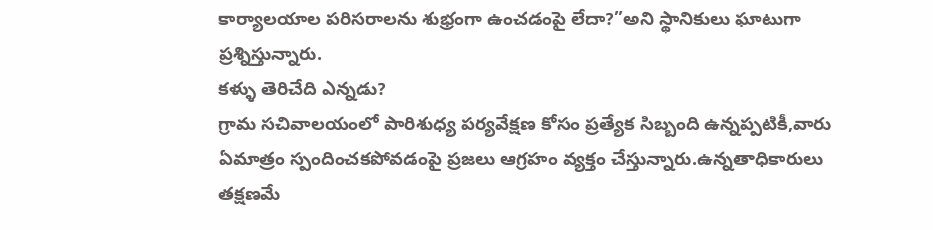కార్యాలయాల పరిసరాలను శుభ్రంగా ఉంచడంపై లేదా?”అని స్థానికులు ఘాటుగా ప్రశ్నిస్తున్నారు.
కళ్ళు తెరిచేది ఎన్నడు?
గ్రామ సచివాలయంలో పారిశుధ్య పర్యవేక్షణ కోసం ప్రత్యేక సిబ్బంది ఉన్నప్పటికీ,వారు ఏమాత్రం స్పందించకపోవడంపై ప్రజలు ఆగ్రహం వ్యక్తం చేస్తున్నారు.ఉన్నతాధికారులు తక్షణమే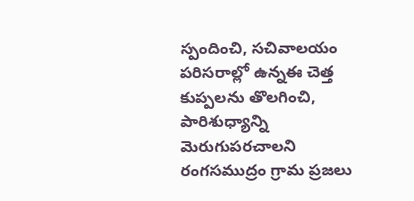స్పందించి, సచివాలయం పరిసరాల్లో ఉన్నఈ చెత్త కుప్పలను తొలగించి, పారిశుధ్యాన్ని మెరుగుపరచాలని రంగసముద్రం గ్రామ ప్రజలు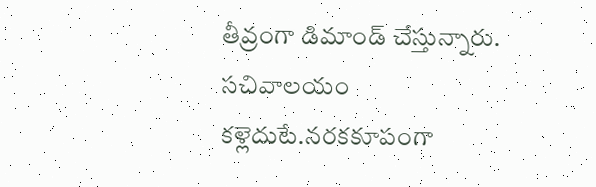తీవ్రంగా డిమాండ్ చేస్తున్నారు.
సచివాలయం కళ్లెదుటే.నరకకూపంగా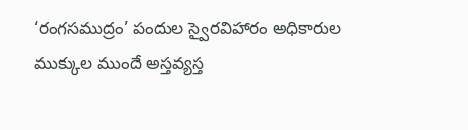‘రంగసముద్రం’ పందుల స్వైరవిహారం అధికారుల ముక్కుల ముందే అస్తవ్యస్త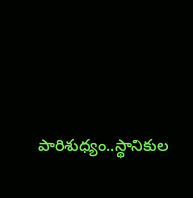పారిశుధ్యం..స్థానికుల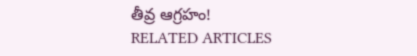తీవ్ర ఆగ్రహం!
RELATED ARTICLES